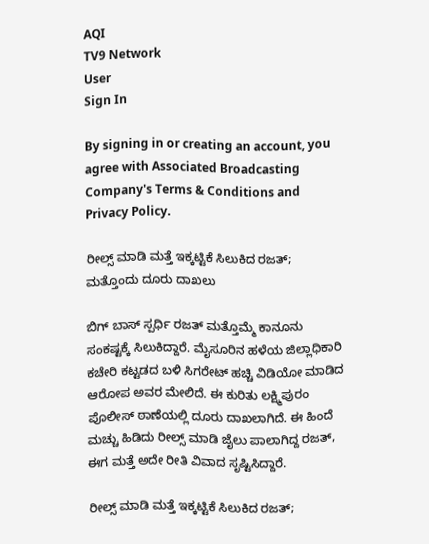AQI
TV9 Network
User
Sign In

By signing in or creating an account, you agree with Associated Broadcasting Company's Terms & Conditions and Privacy Policy.

ರೀಲ್ಸ್ ಮಾಡಿ ಮತ್ತೆ ಇಕ್ಕಟ್ಟಿಕೆ ಸಿಲುಕಿದ ರಜತ್; ಮತ್ತೊಂದು ದೂರು ದಾಖಲು

ಬಿಗ್ ಬಾಸ್ ಸ್ಪರ್ಧಿ ರಜತ್ ಮತ್ತೊಮ್ಮೆ ಕಾನೂನು ಸಂಕಷ್ಟಕ್ಕೆ ಸಿಲುಕಿದ್ದಾರೆ. ಮೈಸೂರಿನ ಹಳೆಯ ಜಿಲ್ಲಾಧಿಕಾರಿ ಕಚೇರಿ ಕಟ್ಟಡದ ಬಳಿ ಸಿಗರೇಟ್ ಹಚ್ಚಿ ವಿಡಿಯೋ ಮಾಡಿದ ಆರೋಪ ಅವರ ಮೇಲಿದೆ. ಈ ಕುರಿತು ಲಕ್ಷ್ಮಿಪುರಂ ಪೊಲೀಸ್ ಠಾಣೆಯಲ್ಲಿ ದೂರು ದಾಖಲಾಗಿದೆ. ಈ ಹಿಂದೆ ಮಚ್ಚು ಹಿಡಿದು ರೀಲ್ಸ್ ಮಾಡಿ ಜೈಲು ಪಾಲಾಗಿದ್ದ ರಜತ್, ಈಗ ಮತ್ತೆ ಅದೇ ರೀತಿ ವಿವಾದ ಸೃಷ್ಟಿಸಿದ್ದಾರೆ.

ರೀಲ್ಸ್ ಮಾಡಿ ಮತ್ತೆ ಇಕ್ಕಟ್ಟಿಕೆ ಸಿಲುಕಿದ ರಜತ್;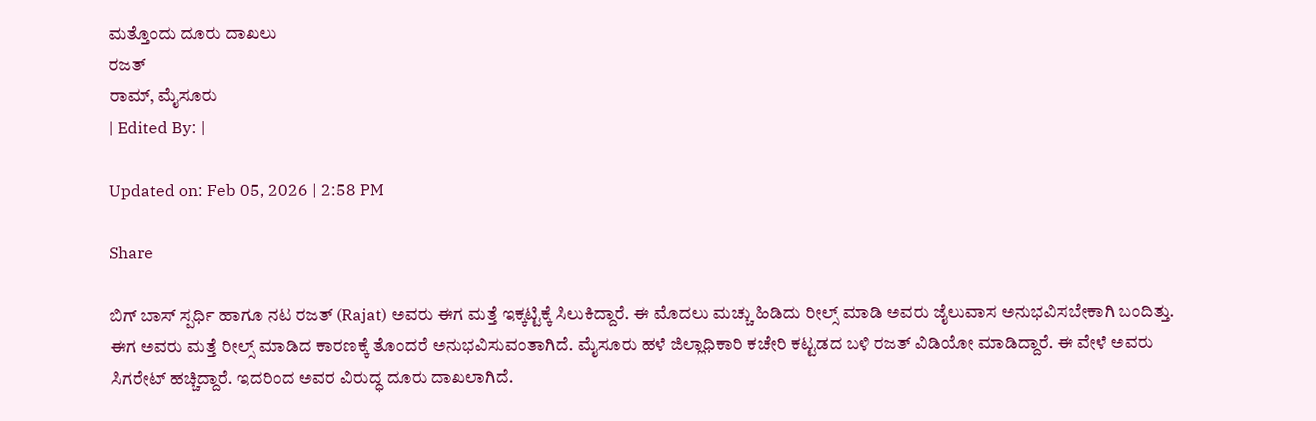ಮತ್ತೊಂದು ದೂರು ದಾಖಲು
ರಜತ್
ರಾಮ್, ಮೈಸೂರು
| Edited By: |

Updated on: Feb 05, 2026 | 2:58 PM

Share

ಬಿಗ್ ಬಾಸ್ ಸ್ಪರ್ಧಿ ಹಾಗೂ ನಟ ರಜತ್ (Rajat) ಅವರು ಈಗ ಮತ್ತೆ ಇಕ್ಕಟ್ಟಿಕ್ಕೆ ಸಿಲುಕಿದ್ದಾರೆ. ಈ ಮೊದಲು ಮಚ್ಚು ಹಿಡಿದು ರೀಲ್ಸ್ ಮಾಡಿ ಅವರು ಜೈಲುವಾಸ ಅನುಭವಿಸಬೇಕಾಗಿ ಬಂದಿತ್ತು. ಈಗ ಅವರು ಮತ್ತೆ ರೀಲ್ಸ್ ಮಾಡಿದ ಕಾರಣಕ್ಕೆ ತೊಂದರೆ ಅನುಭವಿಸುವಂತಾಗಿದೆ. ಮೈಸೂರು ಹಳೆ ಜಿಲ್ಲಾಧಿಕಾರಿ ಕಚೇರಿ ಕಟ್ಟಡದ ಬಳಿ ರಜತ್ ವಿಡಿಯೋ ಮಾಡಿದ್ದಾರೆ. ಈ ವೇಳೆ ಅವರು ಸಿಗರೇಟ್ ಹಚ್ಚಿದ್ದಾರೆ. ಇದರಿಂದ ಅವರ ವಿರುದ್ಧ ದೂರು ದಾಖಲಾಗಿದೆ.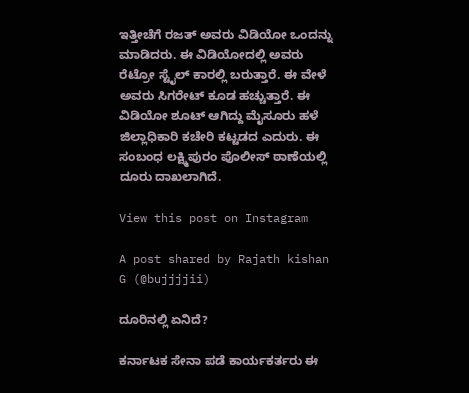ಇತ್ತೀಚೆಗೆ ರಜತ್ ಅವರು ವಿಡಿಯೋ ಒಂದನ್ನು ಮಾಡಿದರು. ಈ ವಿಡಿಯೋದಲ್ಲಿ ಅವರು ರೆಟ್ರೋ ಸ್ಟೈಲ್ ಕಾರಲ್ಲಿ ಬರುತ್ತಾರೆ. ಈ ವೇಳೆ ಅವರು ಸಿಗರೇಟ್ ಕೂಡ ಹಚ್ಚುತ್ತಾರೆ. ಈ ವಿಡಿಯೋ ಶೂಟ್ ಆಗಿದ್ದು ಮೈಸೂರು ಹಳೆ ಜಿಲ್ಲಾಧಿಕಾರಿ ಕಚೇರಿ ಕಟ್ಟಡದ ಎದುರು. ಈ ಸಂಬಂಧ ಲಕ್ಷ್ಮಿಪುರಂ ಪೊಲೀಸ್ ಠಾಣೆಯಲ್ಲಿ ದೂರು ದಾಖಲಾಗಿದೆ.

View this post on Instagram

A post shared by Rajath kishan G (@bujjjjii)

ದೂರಿನಲ್ಲಿ ಏನಿದೆ?

ಕರ್ನಾಟಕ ಸೇನಾ ಪಡೆ ಕಾರ್ಯಕರ್ತರು ಈ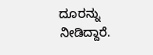ದೂರನ್ನು ನೀಡಿದ್ದಾರೆ.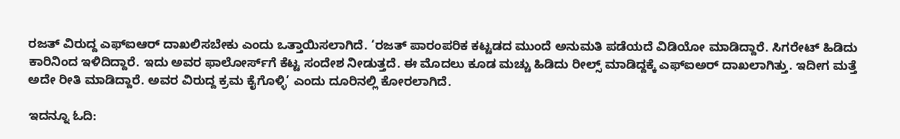ರಜತ್ ವಿರುದ್ದ ಎಫ್ಐಆರ್ ದಾಖಲಿಸಬೇಕು ಎಂದು ಒತ್ತಾಯಿಸಲಾಗಿದೆ. ‘ರಜತ್ ಪಾರಂಪರಿಕ ಕಟ್ಟಡದ ಮುಂದೆ ಅನುಮತಿ ಪಡೆಯದೆ ವಿಡಿಯೋ ಮಾಡಿದ್ದಾರೆ. ಸಿಗರೇಟ್ ಹಿಡಿದು ಕಾರಿನಿಂದ ಇಳಿದಿದ್ದಾರೆ. ಇದು ಅವರ ಫಾಲೋರ್ಸ್‌ಗೆ ಕೆಟ್ಟ ಸಂದೇಶ ನೀಡುತ್ತದೆ. ಈ ಮೊದಲು ಕೂಡ ಮಚ್ಚು ಹಿಡಿದು ರೀಲ್ಸ್ ಮಾಡಿದ್ದಕ್ಕೆ ಎಫ್ಐಅರ್ ದಾಖಲಾಗಿತ್ತು. ಇದೀಗ ಮತ್ತೆ ಅದೇ ರೀತಿ ಮಾಡಿದ್ದಾರೆ. ಅವರ ವಿರುದ್ದ ಕ್ರಮ ಕೈಗೊಳ್ಳಿ’ ಎಂದು ದೂರಿನಲ್ಲಿ ಕೋರಲಾಗಿದೆ.

ಇದನ್ನೂ ಓದಿ: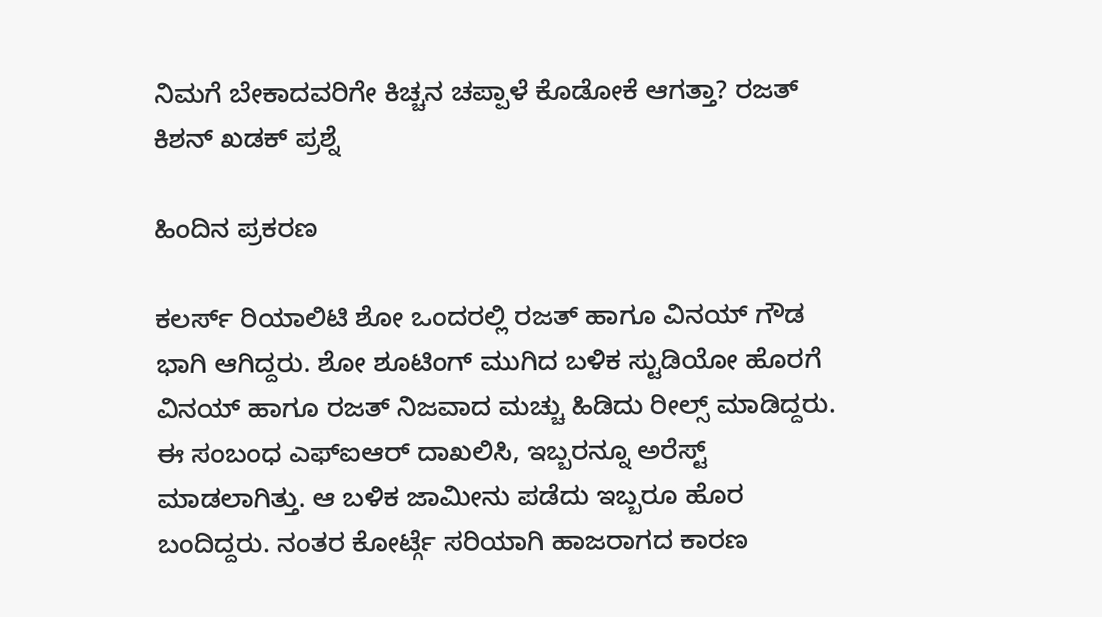ನಿಮಗೆ ಬೇಕಾದವರಿಗೇ ಕಿಚ್ಚನ ಚಪ್ಪಾಳೆ ಕೊಡೋಕೆ ಆಗತ್ತಾ? ರಜತ್ ಕಿಶನ್ ಖಡಕ್ ಪ್ರಶ್ನೆ

ಹಿಂದಿನ ಪ್ರಕರಣ

ಕಲರ್ಸ್ ರಿಯಾಲಿಟಿ ಶೋ ಒಂದರಲ್ಲಿ ರಜತ್ ಹಾಗೂ ವಿನಯ್ ಗೌಡ ಭಾಗಿ ಆಗಿದ್ದರು. ಶೋ ಶೂಟಿಂಗ್ ಮುಗಿದ ಬಳಿಕ ಸ್ಟುಡಿಯೋ ಹೊರಗೆ ವಿನಯ್ ಹಾಗೂ ರಜತ್ ನಿಜವಾದ ಮಚ್ಚು ಹಿಡಿದು ರೀಲ್ಸ್ ಮಾಡಿದ್ದರು. ಈ ಸಂಬಂಧ ಎಫ್ಐಆರ್ ದಾಖಲಿಸಿ, ಇಬ್ಬರನ್ನೂ ಅರೆಸ್ಟ್ ಮಾಡಲಾಗಿತ್ತು. ಆ ಬಳಿಕ ಜಾಮೀನು ಪಡೆದು ಇಬ್ಬರೂ ಹೊರ ಬಂದಿದ್ದರು. ನಂತರ ಕೋರ್ಟ್ಗೆ ಸರಿಯಾಗಿ ಹಾಜರಾಗದ ಕಾರಣ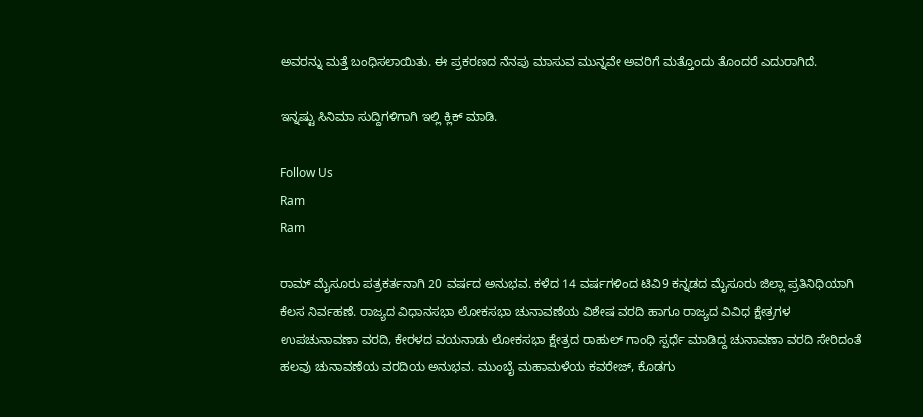ಅವರನ್ನು ಮತ್ತೆ ಬಂಧಿಸಲಾಯಿತು. ಈ ಪ್ರಕರಣದ ನೆನಪು ಮಾಸುವ ಮುನ್ನವೇ ಅವರಿಗೆ ಮತ್ತೊಂದು ತೊಂದರೆ ಎದುರಾಗಿದೆ.

ಇನ್ನಷ್ಟು ಸಿನಿಮಾ ಸುದ್ದಿಗಳಿಗಾಗಿ ಇಲ್ಲಿ ಕ್ಲಿಕ್ ಮಾಡಿ.

Follow Us
Ram
Ram

ರಾಮ್ ಮೈಸೂರು ಪತ್ರಕರ್ತನಾಗಿ 20 ವರ್ಷದ ಅನುಭವ. ಕಳೆದ 14 ವರ್ಷಗಳಿಂದ ಟಿವಿ9 ಕನ್ನಡದ ಮೈಸೂರು ಜಿಲ್ಲಾ ಪ್ರತಿನಿಧಿಯಾಗಿ ಕೆಲಸ ನಿರ್ವಹಣೆ. ರಾಜ್ಯದ ವಿಧಾನಸಭಾ ಲೋಕಸಭಾ ಚುನಾವಣೆಯ ವಿಶೇಷ ವರದಿ ಹಾಗೂ ರಾಜ್ಯದ ವಿವಿಧ ಕ್ಷೇತ್ರಗಳ ಉಪಚುನಾವಣಾ ವರದಿ, ಕೇರಳದ ವಯನಾಡು ಲೋಕಸಭಾ ಕ್ಷೇತ್ರದ ರಾಹುಲ್ ಗಾಂಧಿ ಸ್ಪರ್ಧೆ ಮಾಡಿದ್ದ ಚುನಾವಣಾ ವರದಿ ಸೇರಿದಂತೆ ಹಲವು ಚುನಾವಣೆಯ ವರದಿಯ ಅನುಭವ. ಮುಂಬೈ ಮಹಾಮಳೆಯ ಕವರೇಜ್, ಕೊಡಗು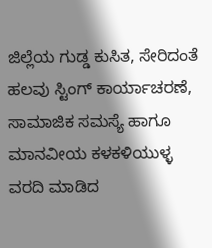ಜಿಲ್ಲೆಯ ಗುಡ್ಡ ಕುಸಿತ, ಸೇರಿದಂತೆ ಹಲವು ಸ್ಟಿಂಗ್ ಕಾರ್ಯಾಚರಣೆ, ಸಾಮಾಜಿಕ‌ ಸಮಸ್ಯೆ ಹಾಗೂ ಮಾನವೀಯ ಕಳಕಳಿಯುಳ್ಳ ವರದಿ ಮಾಡಿದ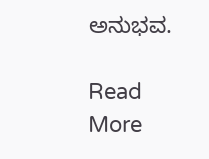ಅನುಭವ.

Read More